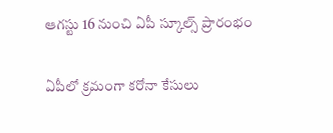ఆగస్టు 16 నుంచి ఏపీ స్కూల్స్ ప్రారంభం

ఏపీలో క్రమంగా కరోనా కేసులు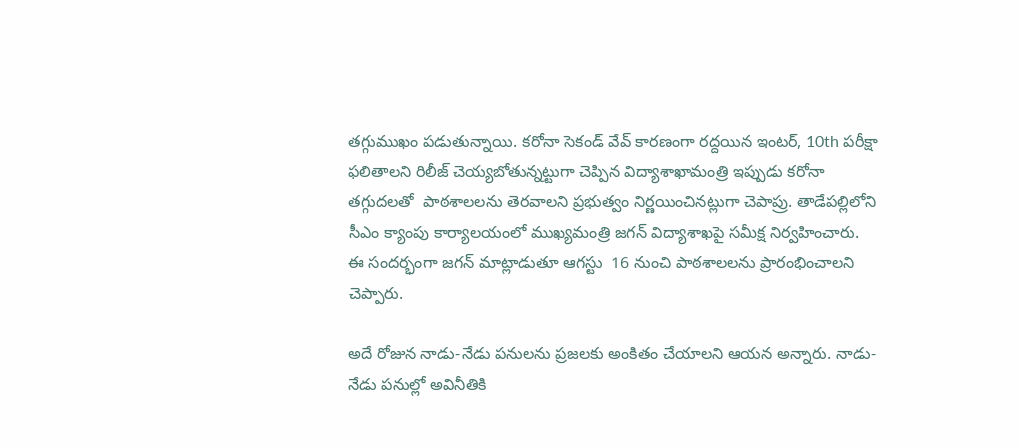తగ్గుముఖం పడుతున్నాయి. కరోనా సెకండ్ వేవ్ కారణంగా రద్దయిన ఇంటర్, 10th పరీక్షా ఫలితాలని రిలీజ్ చెయ్యబోతున్నట్టుగా చెప్పిన విద్యాశాఖామంత్రి ఇప్పుడు కరోనా తగ్గుదలతో  పాఠశాలలను తెరవాలని ప్రభుత్వం నిర్ణయించినట్లుగా చెపాప్రు. తాడేపల్లిలోని సీఎం క్యాంపు కార్యాలయంలో ముఖ్యమంత్రి జగన్ విద్యాశాఖపై సమీక్ష నిర్వహించారు. ఈ సందర్భంగా జగన్ మాట్లాడుతూ ఆగస్టు  16 నుంచి పాఠశాలలను ప్రారంభించాలని చెప్పారు.

అదే రోజున నాడు-నేడు పనులను ప్రజలకు అంకితం చేయాలని ఆయన అన్నారు. నాడు-నేడు పనుల్లో అవినీతికి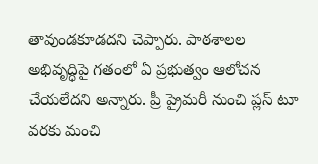తావుండకూడదని చెప్పారు. పాఠశాలల అభివృద్ధిపై గతంలో ఏ ప్రభుత్వం ఆలోచన చేయలేదని అన్నారు. ప్రీ ప్రైమరీ నుంచి ప్లస్ టూ వరకు మంచి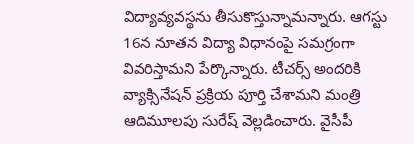విద్యావ్యవస్థను తీసుకొస్తున్నామన్నారు. ఆగస్టు 16న నూతన విద్యా విధానంపై సమగ్రంగా వివరిస్తామని పేర్కొన్నారు. టీచర్స్ అందరికి వ్యాక్సినేషన్ ప్రక్రియ పూర్తి చేశామని మంత్రి ఆదిమూలపు సురేష్‌ వెల్లడించారు. వైసీపీ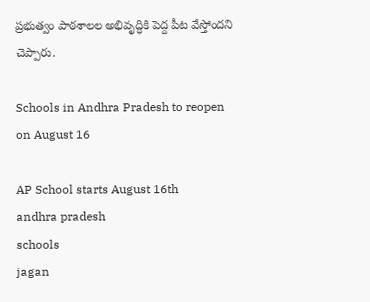ప్రభుత్వం పాఠశాలల అభివృద్ధికి పెద్ద పీట వేస్తోందని చెప్పారు.

Schools in Andhra Pradesh to reopen on August 16

AP School starts August 16th
andhra pradesh
schools
jagan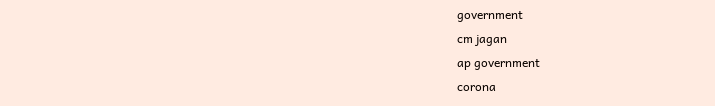government
cm jagan
ap government
corona